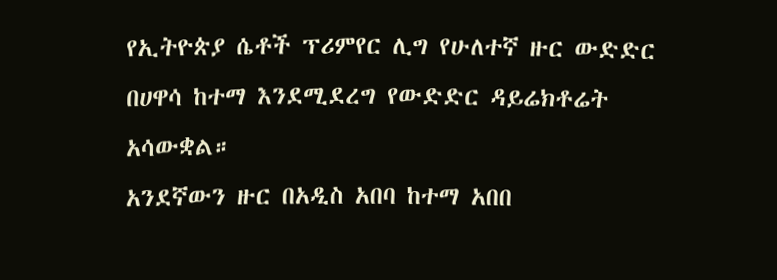የኢትዮጵያ ሴቶች ፕሪምየር ሊግ የሁለተኛ ዙር ውድድር በሀዋሳ ከተማ እንደሚደረግ የውድድር ዳይሬክቶሬት አሳውቋል።
አንደኛውን ዙር በአዲስ አበባ ከተማ አበበ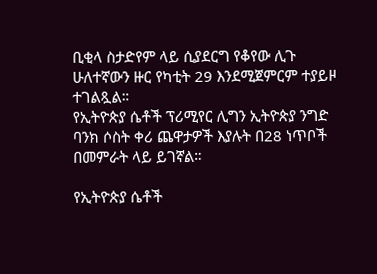ቢቂላ ስታድየም ላይ ሲያደርግ የቆየው ሊጉ ሁለተኛውን ዙር የካቲት 29 እንደሚጀምርም ተያይዞ ተገልጿል።
የኢትዮጵያ ሴቶች ፕሪሚየር ሊግን ኢትዮጵያ ንግድ ባንክ ሶስት ቀሪ ጨዋታዎች እያሉት በ28 ነጥቦች በመምራት ላይ ይገኛል።

የኢትዮጵያ ሴቶች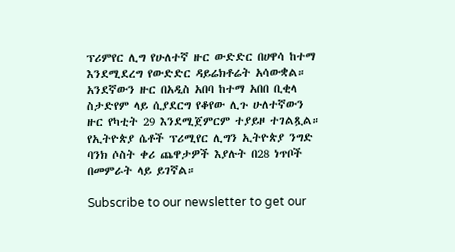ፕሪምየር ሊግ የሁለተኛ ዙር ውድድር በሀዋሳ ከተማ እንደሚደረግ የውድድር ዳይሬክቶሬት አሳውቋል።
አንደኛውን ዙር በአዲስ አበባ ከተማ አበበ ቢቂላ ስታድየም ላይ ሲያደርግ የቆየው ሊጉ ሁለተኛውን ዙር የካቲት 29 እንደሚጀምርም ተያይዞ ተገልጿል።
የኢትዮጵያ ሴቶች ፕሪሚየር ሊግን ኢትዮጵያ ንግድ ባንክ ሶስት ቀሪ ጨዋታዎች እያሉት በ28 ነጥቦች በመምራት ላይ ይገኛል።

Subscribe to our newsletter to get our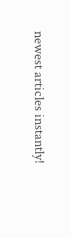newest articles instantly!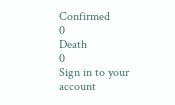Confirmed
0
Death
0
Sign in to your account